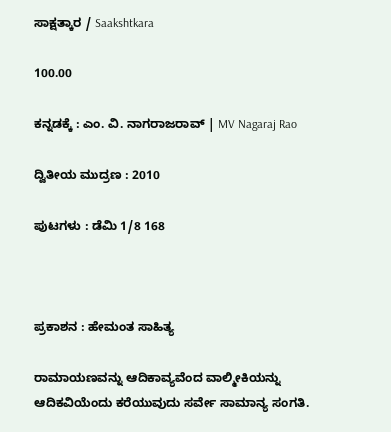ಸಾಕ್ಷತ್ಕಾರ / Saakshtkara

100.00

ಕನ್ನಡಕ್ಕೆ : ಎಂ. ವಿ. ನಾಗರಾಜರಾವ್ | MV Nagaraj Rao

ದ್ವಿತೀಯ ಮುದ್ರಣ : 2010

ಪುಟಗಳು : ಡೆಮಿ 1/8 168



ಪ್ರಕಾಶನ : ಹೇಮಂತ ಸಾಹಿತ್ಯ

ರಾಮಾಯಣವನ್ನು ಆದಿಕಾವ್ಯವೆಂದ ವಾಲ್ಮೀಕಿಯನ್ನು ಆದಿಕವಿಯೆಂದು ಕರೆಯುವುದು ಸರ್ವೇ ಸಾಮಾನ್ಯ ಸಂಗತಿ.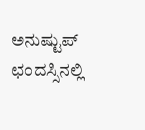ಅನುಷ್ಟುಪ್ ಛಂದಸ್ಸಿನಲ್ಲಿ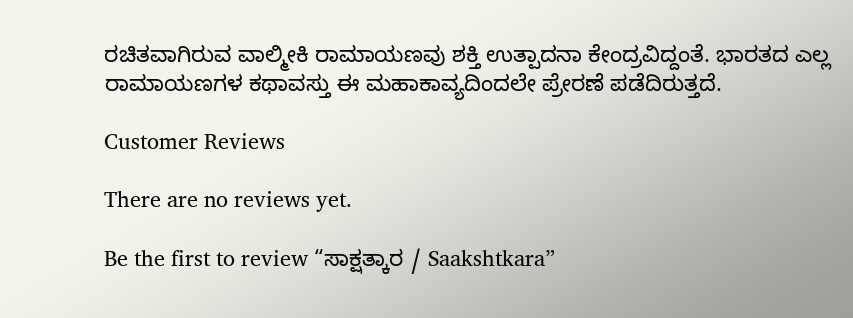ರಚಿತವಾಗಿರುವ ವಾಲ್ಮೀಕಿ ರಾಮಾಯಣವು ಶಕ್ತಿ ಉತ್ಪಾದನಾ ಕೇಂದ್ರವಿದ್ದಂತೆ. ಭಾರತದ ಎಲ್ಲ ರಾಮಾಯಣಗಳ ಕಥಾವಸ್ತು ಈ ಮಹಾಕಾವ್ಯದಿಂದಲೇ ಪ್ರೇರಣೆ ಪಡೆದಿರುತ್ತದೆ.

Customer Reviews

There are no reviews yet.

Be the first to review “ಸಾಕ್ಷತ್ಕಾರ / Saakshtkara”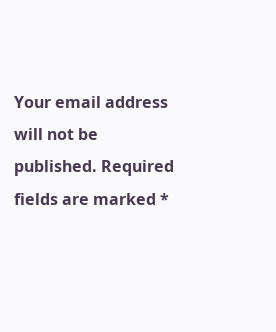Your email address will not be published. Required fields are marked *